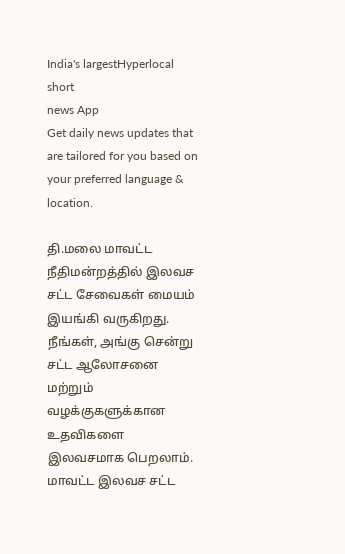India's largestHyperlocal short
news App
Get daily news updates that are tailored for you based on your preferred language & location.

தி.மலை மாவட்ட நீதிமன்றத்தில் இலவச சட்ட சேவைகள் மையம் இயங்கி வருகிறது. நீங்கள், அங்கு சென்று சட்ட ஆலோசனை மற்றும் வழக்குகளுக்கான உதவிகளை இலவசமாக பெறலாம். மாவட்ட இலவச சட்ட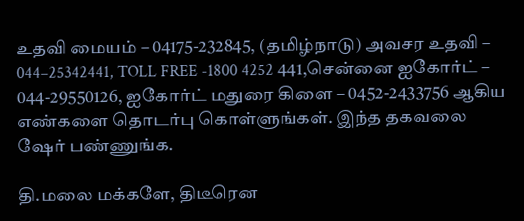உதவி மையம் – 04175-232845, (தமிழ்நாடு) அவசர உதவி – 044–25342441, TOLL FREE -1800 4252 441,சென்னை ஐகோர்ட் – 044-29550126, ஐகோர்ட் மதுரை கிளை – 0452-2433756 ஆகிய எண்களை தொடர்பு கொள்ளுங்கள். இந்த தகவலை ஷேர் பண்ணுங்க.

தி.மலை மக்களே, திடீரென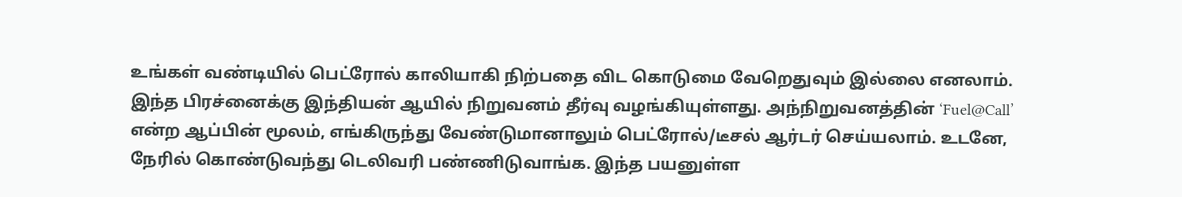உங்கள் வண்டியில் பெட்ரோல் காலியாகி நிற்பதை விட கொடுமை வேறெதுவும் இல்லை எனலாம். இந்த பிரச்னைக்கு இந்தியன் ஆயில் நிறுவனம் தீர்வு வழங்கியுள்ளது. அந்நிறுவனத்தின் ‘Fuel@Call’ என்ற ஆப்பின் மூலம், எங்கிருந்து வேண்டுமானாலும் பெட்ரோல்/டீசல் ஆர்டர் செய்யலாம். உடனே, நேரில் கொண்டுவந்து டெலிவரி பண்ணிடுவாங்க. இந்த பயனுள்ள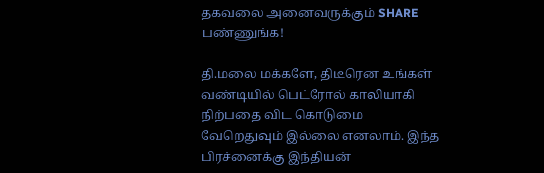தகவலை அனைவருக்கும் SHARE பண்ணுங்க!

தி.மலை மக்களே, திடீரென உங்கள் வண்டியில் பெட்ரோல் காலியாகி நிற்பதை விட கொடுமை வேறெதுவும் இல்லை எனலாம். இந்த பிரச்னைக்கு இந்தியன்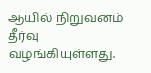ஆயில் நிறுவனம் தீர்வு வழங்கியுள்ளது.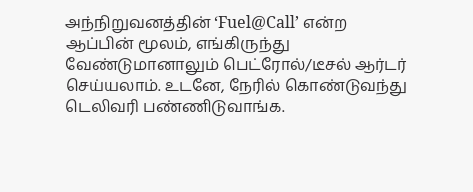அந்நிறுவனத்தின் ‘Fuel@Call’ என்ற ஆப்பின் மூலம், எங்கிருந்து வேண்டுமானாலும் பெட்ரோல்/டீசல் ஆர்டர் செய்யலாம். உடனே, நேரில் கொண்டுவந்து டெலிவரி பண்ணிடுவாங்க.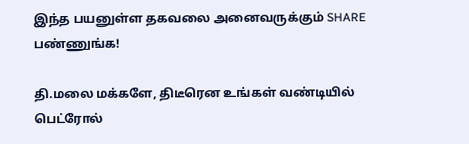இந்த பயனுள்ள தகவலை அனைவருக்கும் SHARE பண்ணுங்க!

தி.மலை மக்களே, திடீரென உங்கள் வண்டியில் பெட்ரோல்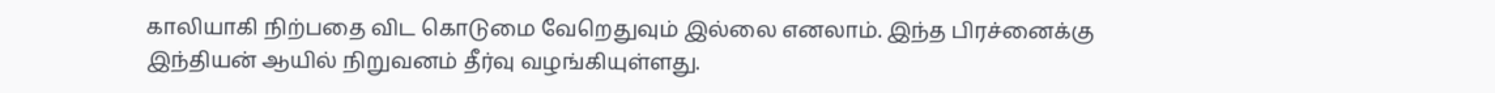காலியாகி நிற்பதை விட கொடுமை வேறெதுவும் இல்லை எனலாம். இந்த பிரச்னைக்கு இந்தியன் ஆயில் நிறுவனம் தீர்வு வழங்கியுள்ளது.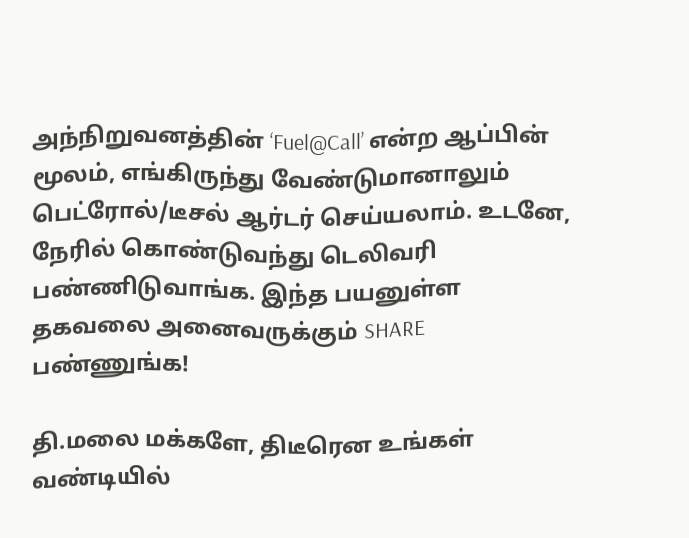அந்நிறுவனத்தின் ‘Fuel@Call’ என்ற ஆப்பின் மூலம், எங்கிருந்து வேண்டுமானாலும் பெட்ரோல்/டீசல் ஆர்டர் செய்யலாம். உடனே, நேரில் கொண்டுவந்து டெலிவரி பண்ணிடுவாங்க. இந்த பயனுள்ள தகவலை அனைவருக்கும் SHARE பண்ணுங்க!

தி.மலை மக்களே, திடீரென உங்கள் வண்டியில்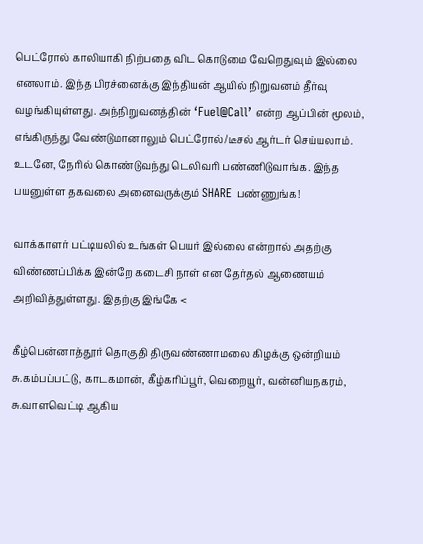பெட்ரோல் காலியாகி நிற்பதை விட கொடுமை வேறெதுவும் இல்லை எனலாம். இந்த பிரச்னைக்கு இந்தியன் ஆயில் நிறுவனம் தீர்வு வழங்கியுள்ளது. அந்நிறுவனத்தின் ‘Fuel@Call’ என்ற ஆப்பின் மூலம், எங்கிருந்து வேண்டுமானாலும் பெட்ரோல்/டீசல் ஆர்டர் செய்யலாம். உடனே, நேரில் கொண்டுவந்து டெலிவரி பண்ணிடுவாங்க. இந்த பயனுள்ள தகவலை அனைவருக்கும் SHARE பண்ணுங்க!

வாக்காளர் பட்டியலில் உங்கள் பெயர் இல்லை என்றால் அதற்கு விண்ணப்பிக்க இன்றே கடைசி நாள் என தேர்தல் ஆணையம் அறிவித்துள்ளது. இதற்கு இங்கே <

கீழ்பென்னாத்தூர் தொகுதி திருவண்ணாமலை கிழக்கு ஒன்றியம் சு.கம்பப்பட்டு, காடகமான், கீழ்கரிப்பூர், வெறையூர், வன்னியநகரம், சு.வாளவெட்டி ஆகிய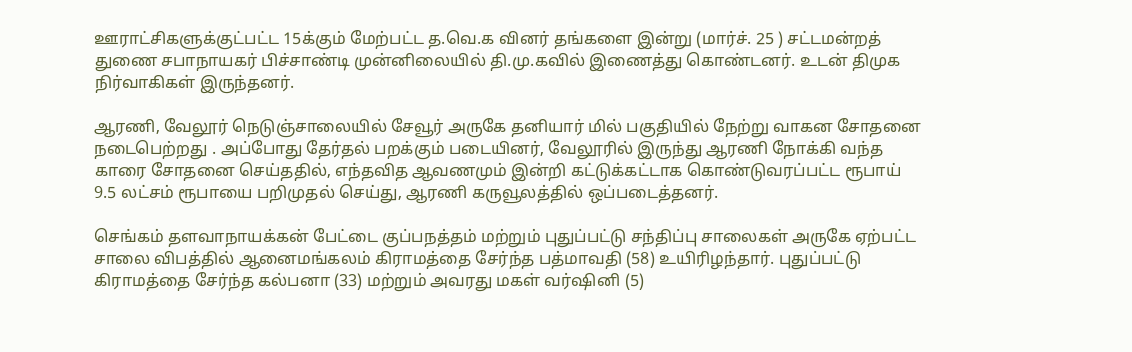ஊராட்சிகளுக்குட்பட்ட 15க்கும் மேற்பட்ட த.வெ.க வினர் தங்களை இன்று (மார்ச். 25 ) சட்டமன்றத் துணை சபாநாயகர் பிச்சாண்டி முன்னிலையில் தி.மு.கவில் இணைத்து கொண்டனர். உடன் திமுக நிர்வாகிகள் இருந்தனர்.

ஆரணி, வேலூர் நெடுஞ்சாலையில் சேவூர் அருகே தனியார் மில் பகுதியில் நேற்று வாகன சோதனை நடைபெற்றது . அப்போது தேர்தல் பறக்கும் படையினர், வேலூரில் இருந்து ஆரணி நோக்கி வந்த காரை சோதனை செய்ததில், எந்தவித ஆவணமும் இன்றி கட்டுக்கட்டாக கொண்டுவரப்பட்ட ரூபாய் 9.5 லட்சம் ரூபாயை பறிமுதல் செய்து, ஆரணி கருவூலத்தில் ஒப்படைத்தனர்.

செங்கம் தளவாநாயக்கன் பேட்டை குப்பநத்தம் மற்றும் புதுப்பட்டு சந்திப்பு சாலைகள் அருகே ஏற்பட்ட சாலை விபத்தில் ஆனைமங்கலம் கிராமத்தை சேர்ந்த பத்மாவதி (58) உயிரிழந்தார். புதுப்பட்டு கிராமத்தை சேர்ந்த கல்பனா (33) மற்றும் அவரது மகள் வர்ஷினி (5)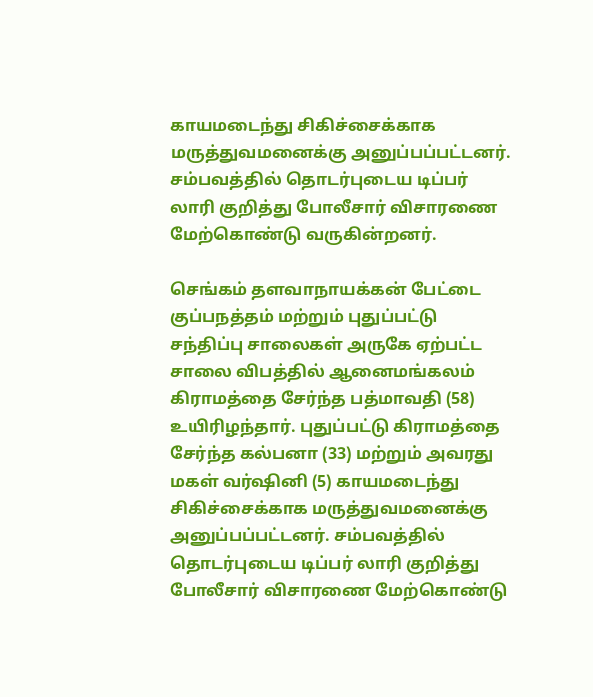காயமடைந்து சிகிச்சைக்காக மருத்துவமனைக்கு அனுப்பப்பட்டனர். சம்பவத்தில் தொடர்புடைய டிப்பர் லாரி குறித்து போலீசார் விசாரணை மேற்கொண்டு வருகின்றனர்.

செங்கம் தளவாநாயக்கன் பேட்டை குப்பநத்தம் மற்றும் புதுப்பட்டு சந்திப்பு சாலைகள் அருகே ஏற்பட்ட சாலை விபத்தில் ஆனைமங்கலம் கிராமத்தை சேர்ந்த பத்மாவதி (58) உயிரிழந்தார். புதுப்பட்டு கிராமத்தை சேர்ந்த கல்பனா (33) மற்றும் அவரது மகள் வர்ஷினி (5) காயமடைந்து சிகிச்சைக்காக மருத்துவமனைக்கு அனுப்பப்பட்டனர். சம்பவத்தில் தொடர்புடைய டிப்பர் லாரி குறித்து போலீசார் விசாரணை மேற்கொண்டு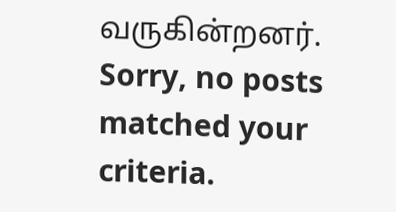வருகின்றனர்.
Sorry, no posts matched your criteria.